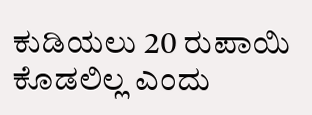ಕುಡಿಯಲು 20 ರುಪಾಯಿ ಕೊಡಲಿಲ್ಲ ಎಂದು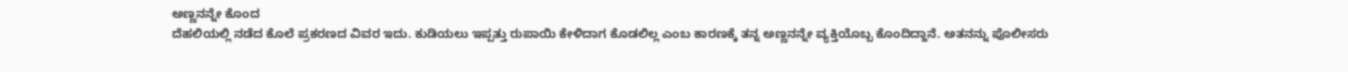ಅಣ್ಣನನ್ನೇ ಕೊಂದ
ದೆಹಲಿಯಲ್ಲಿ ನಡೆದ ಕೊಲೆ ಪ್ರಕರಣದ ವಿವರ ಇದು. ಕುಡಿಯಲು ಇಪ್ಪತ್ತು ರುಪಾಯಿ ಕೇಳಿದಾಗ ಕೊಡಲಿಲ್ಲ ಎಂಬ ಕಾರಣಕ್ಕೆ ತನ್ನ ಅಣ್ಣನನ್ನೇ ವ್ಯಕ್ತಿಯೊಬ್ಬ ಕೊಂದಿದ್ದಾನೆ. ಅತನನ್ನು ಪೊಲೀಸರು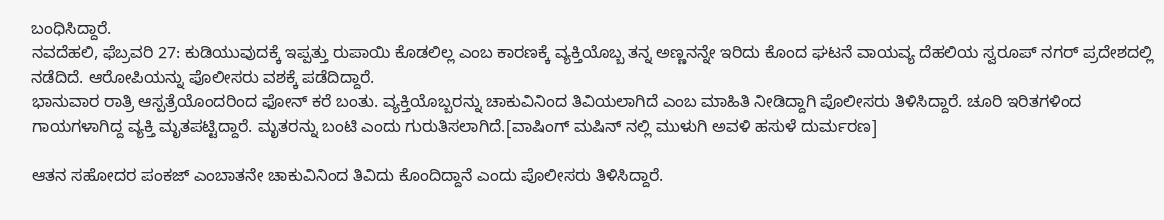ಬಂಧಿಸಿದ್ದಾರೆ.
ನವದೆಹಲಿ, ಫೆಬ್ರವರಿ 27: ಕುಡಿಯುವುದಕ್ಕೆ ಇಪ್ಪತ್ತು ರುಪಾಯಿ ಕೊಡಲಿಲ್ಲ ಎಂಬ ಕಾರಣಕ್ಕೆ ವ್ಯಕ್ತಿಯೊಬ್ಬ ತನ್ನ ಅಣ್ಣನನ್ನೇ ಇರಿದು ಕೊಂದ ಘಟನೆ ವಾಯವ್ಯ ದೆಹಲಿಯ ಸ್ವರೂಪ್ ನಗರ್ ಪ್ರದೇಶದಲ್ಲಿ ನಡೆದಿದೆ. ಆರೋಪಿಯನ್ನು ಪೊಲೀಸರು ವಶಕ್ಕೆ ಪಡೆದಿದ್ದಾರೆ.
ಭಾನುವಾರ ರಾತ್ರಿ ಆಸ್ಪತ್ರೆಯೊಂದರಿಂದ ಫೋನ್ ಕರೆ ಬಂತು. ವ್ಯಕ್ತಿಯೊಬ್ಬರನ್ನು ಚಾಕುವಿನಿಂದ ತಿವಿಯಲಾಗಿದೆ ಎಂಬ ಮಾಹಿತಿ ನೀಡಿದ್ದಾಗಿ ಪೊಲೀಸರು ತಿಳಿಸಿದ್ದಾರೆ. ಚೂರಿ ಇರಿತಗಳಿಂದ ಗಾಯಗಳಾಗಿದ್ದ ವ್ಯಕ್ತಿ ಮೃತಪಟ್ಟಿದ್ದಾರೆ. ಮೃತರನ್ನು ಬಂಟಿ ಎಂದು ಗುರುತಿಸಲಾಗಿದೆ.[ವಾಷಿಂಗ್ ಮಷಿನ್ ನಲ್ಲಿ ಮುಳುಗಿ ಅವಳಿ ಹಸುಳೆ ದುರ್ಮರಣ]

ಆತನ ಸಹೋದರ ಪಂಕಜ್ ಎಂಬಾತನೇ ಚಾಕುವಿನಿಂದ ತಿವಿದು ಕೊಂದಿದ್ದಾನೆ ಎಂದು ಪೊಲೀಸರು ತಿಳಿಸಿದ್ದಾರೆ.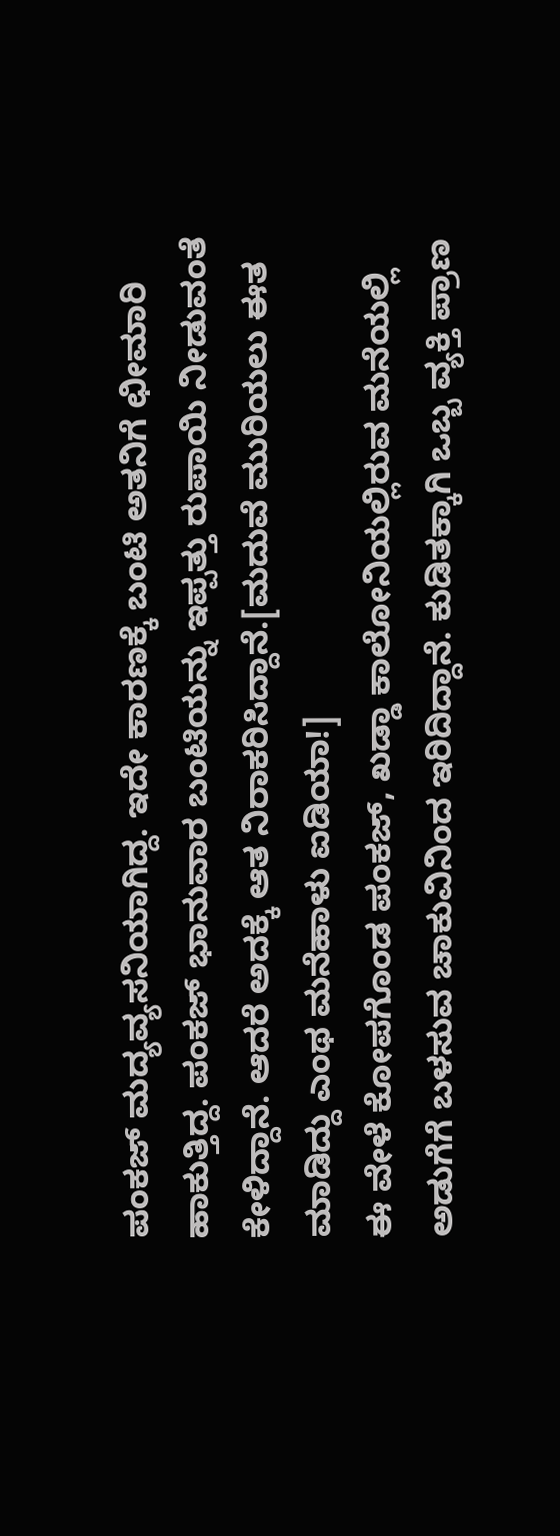ಪಂಕಜ್ ಮದ್ಯವ್ಯಸನಿಯಾಗಿದ್ದ. ಇದೇ ಕಾರಣಕ್ಕೆ ಬಂಟಿ ಅತನಿಗೆ ಛೀಮಾರಿ ಹಾಕುತ್ತಿದ್ದ. ಪಂಕಜ್ ಭಾನುವಾರ ಬಂಟಿಯನ್ನು ಇಪ್ಪತ್ತು ರುಪಾಯಿ ನೀಡುವಂತೆ ಕೇಳಿದ್ದಾನೆ. ಆದರೆ ಅದಕ್ಕೆ ಆತ ನಿರಾಕರಿಸಿದ್ದಾನೆ.[ಮದುವೆ ಮುರಿಯಲು ಈತ ಮಾಡಿದ್ದು ಎಂಥ ಮನೆಹಾಳು ಐಡಿಯಾ!]
ಈ ವೇಳೆ ಕೋಪಗೊಂಡ ಪಂಕಜ್, ಖಡ್ಡಾ ಕಾಲೋನಿಯಲ್ಲಿರುವ ಮನೆಯಲ್ಲಿ ಅಡುಗೆಗೆ ಬಳಸುವ ಚಾಕುವಿನಿಂದ ಇರಿದಿದ್ದಾನೆ. ಕುಡಿತಕ್ಕಾಗಿ ಒಬ್ಬ ವ್ಯಕ್ತಿ ಪ್ರಾಣ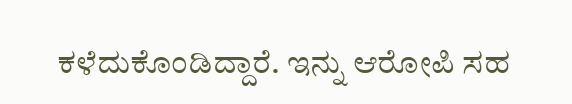ಕಳೆದುಕೊಂಡಿದ್ದಾರೆ. ಇನ್ನು ಆರೋಪಿ ಸಹ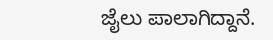ಜೈಲು ಪಾಲಾಗಿದ್ದಾನೆ.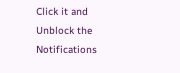Click it and Unblock the Notifications